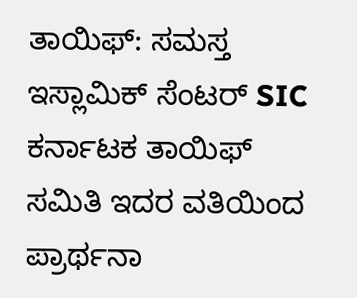ತಾಯಿಫ್: ಸಮಸ್ತ ಇಸ್ಲಾಮಿಕ್ ಸೆಂಟರ್ SIC ಕರ್ನಾಟಕ ತಾಯಿಫ್ ಸಮಿತಿ ಇದರ ವತಿಯಿಂದ ಪ್ರಾರ್ಥನಾ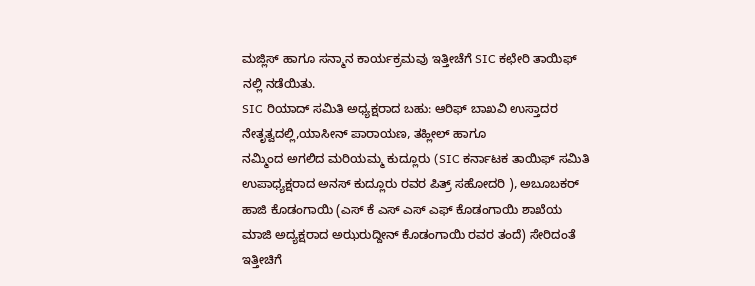ಮಜ್ಲಿಸ್ ಹಾಗೂ ಸನ್ಮಾನ ಕಾರ್ಯಕ್ರಮವು ಇತ್ತೀಚೆಗೆ SIC ಕಛೇರಿ ತಾಯಿಫ್ ನಲ್ಲಿ ನಡೆಯಿತು.
SIC ರಿಯಾದ್ ಸಮಿತಿ ಅಧ್ಯಕ್ಷರಾದ ಬಹು: ಆರಿಫ್ ಬಾಖವಿ ಉಸ್ತಾದರ ನೇತೃತ್ವದಲ್ಲಿ,ಯಾಸೀನ್ ಪಾರಾಯಣ, ತಹ್ಲೀಲ್ ಹಾಗೂ
ನಮ್ಮಿಂದ ಅಗಲಿದ ಮರಿಯಮ್ಮ ಕುದ್ಲೂರು (SIC ಕರ್ನಾಟಕ ತಾಯಿಫ್ ಸಮಿತಿ ಉಪಾಧ್ಯಕ್ಷರಾದ ಅನಸ್ ಕುದ್ಲೂರು ರವರ ಪಿತ್ರ್ ಸಹೋದರಿ ), ಅಬೂಬಕರ್ ಹಾಜಿ ಕೊಡಂಗಾಯಿ (ಎಸ್ ಕೆ ಎಸ್ ಎಸ್ ಎಫ್ ಕೊಡಂಗಾಯಿ ಶಾಖೆಯ ಮಾಜಿ ಅದ್ಯಕ್ಷರಾದ ಅಝರುದ್ದೀನ್ ಕೊಡಂಗಾಯಿ ರವರ ತಂದೆ) ಸೇರಿದಂತೆ ಇತ್ತೀಚಿಗೆ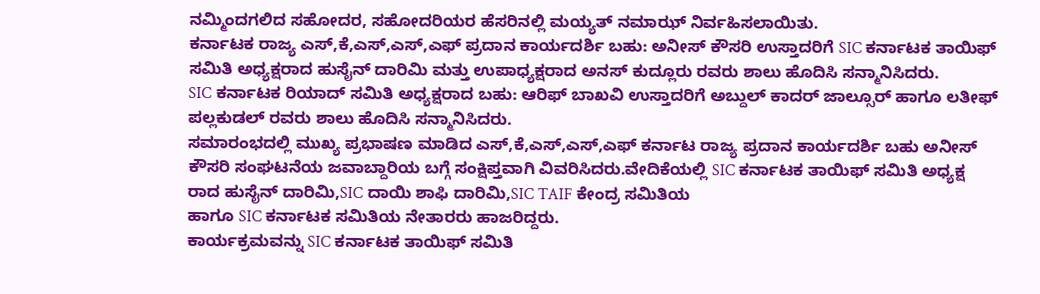ನಮ್ಮಿಂದಗಲಿದ ಸಹೋದರ, ಸಹೋದರಿಯರ ಹೆಸರಿನಲ್ಲಿ ಮಯ್ಯತ್ ನಮಾಝ್ ನಿರ್ವಹಿಸಲಾಯಿತು.
ಕರ್ನಾಟಕ ರಾಜ್ಯ ಎಸ್,ಕೆ,ಎಸ್,ಎಸ್,ಎಫ್ ಪ್ರದಾನ ಕಾರ್ಯದರ್ಶಿ ಬಹು: ಅನೀಸ್ ಕೌಸರಿ ಉಸ್ತಾದರಿಗೆ SIC ಕರ್ನಾಟಕ ತಾಯಿಫ್ ಸಮಿತಿ ಅಧ್ಯಕ್ಷರಾದ ಹುಸೈನ್ ದಾರಿಮಿ ಮತ್ತು ಉಪಾಧ್ಯಕ್ಷರಾದ ಅನಸ್ ಕುದ್ಲೂರು ರವರು ಶಾಲು ಹೊದಿಸಿ ಸನ್ಮಾನಿಸಿದರು.
SIC ಕರ್ನಾಟಕ ರಿಯಾದ್ ಸಮಿತಿ ಅಧ್ಯಕ್ಷರಾದ ಬಹು: ಆರಿಫ್ ಬಾಖವಿ ಉಸ್ತಾದರಿಗೆ ಅಬ್ದುಲ್ ಕಾದರ್ ಜಾಲ್ಸೂರ್ ಹಾಗೂ ಲತೀಫ್ ಪಲ್ಲಕುಡಲ್ ರವರು ಶಾಲು ಹೊದಿಸಿ ಸನ್ಮಾನಿಸಿದರು.
ಸಮಾರಂಭದಲ್ಲಿ ಮುಖ್ಯ ಪ್ರಭಾಷಣ ಮಾಡಿದ ಎಸ್,ಕೆ,ಎಸ್,ಎಸ್,ಎಫ್ ಕರ್ನಾಟ ರಾಜ್ಯ ಪ್ರದಾನ ಕಾರ್ಯದರ್ಶಿ ಬಹು ಅನೀಸ್ ಕೌಸರಿ ಸಂಘಟನೆಯ ಜವಾಬ್ದಾರಿಯ ಬಗ್ಗೆ ಸಂಕ್ಷಿಪ್ತವಾಗಿ ವಿವರಿಸಿದರು.ವೇದಿಕೆಯಲ್ಲಿ SIC ಕರ್ನಾಟಕ ತಾಯಿಫ್ ಸಮಿತಿ ಅಧ್ಯಕ್ಷ ರಾದ ಹುಸೈನ್ ದಾರಿಮಿ,SIC ದಾಯಿ ಶಾಫಿ ದಾರಿಮಿ,SIC TAIF ಕೇಂದ್ರ ಸಮಿತಿಯ
ಹಾಗೂ SIC ಕರ್ನಾಟಕ ಸಮಿತಿಯ ನೇತಾರರು ಹಾಜರಿದ್ದರು.
ಕಾರ್ಯಕ್ರಮವನ್ನು SIC ಕರ್ನಾಟಕ ತಾಯಿಫ್ ಸಮಿತಿ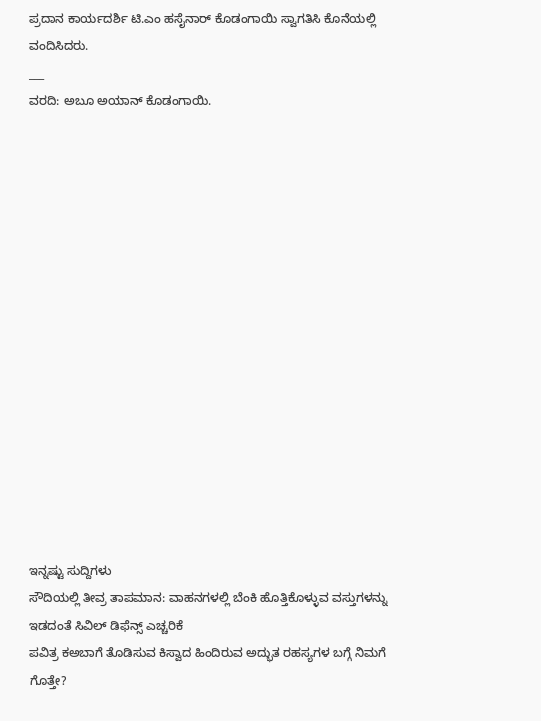ಪ್ರದಾನ ಕಾರ್ಯದರ್ಶಿ ಟಿ.ಎಂ ಹಸೈನಾರ್ ಕೊಡಂಗಾಯಿ ಸ್ವಾಗತಿಸಿ ಕೊನೆಯಲ್ಲಿ ವಂದಿಸಿದರು.
___
ವರದಿ: ಅಬೂ ಅಯಾನ್ ಕೊಡಂಗಾಯಿ.
















ಇನ್ನಷ್ಟು ಸುದ್ದಿಗಳು
ಸೌದಿಯಲ್ಲಿ ತೀವ್ರ ತಾಪಮಾನ: ವಾಹನಗಳಲ್ಲಿ ಬೆಂಕಿ ಹೊತ್ತಿಕೊಳ್ಳುವ ವಸ್ತುಗಳನ್ನು ಇಡದಂತೆ ಸಿವಿಲ್ ಡಿಫೆನ್ಸ್ ಎಚ್ಚರಿಕೆ
ಪವಿತ್ರ ಕಅಬಾಗೆ ತೊಡಿಸುವ ಕಿಸ್ವಾದ ಹಿಂದಿರುವ ಅದ್ಭುತ ರಹಸ್ಯಗಳ ಬಗ್ಗೆ ನಿಮಗೆ ಗೊತ್ತೇ?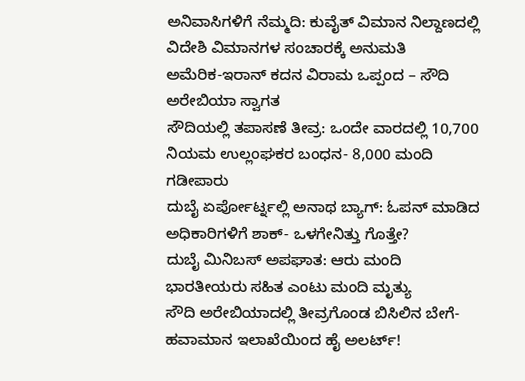ಅನಿವಾಸಿಗಳಿಗೆ ನೆಮ್ಮದಿ: ಕುವೈತ್ ವಿಮಾನ ನಿಲ್ದಾಣದಲ್ಲಿ ವಿದೇಶಿ ವಿಮಾನಗಳ ಸಂಚಾರಕ್ಕೆ ಅನುಮತಿ
ಅಮೆರಿಕ-ಇರಾನ್ ಕದನ ವಿರಾಮ ಒಪ್ಪಂದ – ಸೌದಿ ಅರೇಬಿಯಾ ಸ್ವಾಗತ
ಸೌದಿಯಲ್ಲಿ ತಪಾಸಣೆ ತೀವ್ರ: ಒಂದೇ ವಾರದಲ್ಲಿ 10,700 ನಿಯಮ ಉಲ್ಲಂಘಕರ ಬಂಧನ- 8,000 ಮಂದಿ ಗಡೀಪಾರು
ದುಬೈ ಏರ್ಪೋರ್ಟ್ನಲ್ಲಿ ಅನಾಥ ಬ್ಯಾಗ್: ಓಪನ್ ಮಾಡಿದ ಅಧಿಕಾರಿಗಳಿಗೆ ಶಾಕ್- ಒಳಗೇನಿತ್ತು ಗೊತ್ತೇ?
ದುಬೈ ಮಿನಿಬಸ್ ಅಪಘಾತ: ಆರು ಮಂದಿ ಭಾರತೀಯರು ಸಹಿತ ಎಂಟು ಮಂದಿ ಮೃತ್ಯು
ಸೌದಿ ಅರೇಬಿಯಾದಲ್ಲಿ ತೀವ್ರಗೊಂಡ ಬಿಸಿಲಿನ ಬೇಗೆ- ಹವಾಮಾನ ಇಲಾಖೆಯಿಂದ ಹೈ ಅಲರ್ಟ್!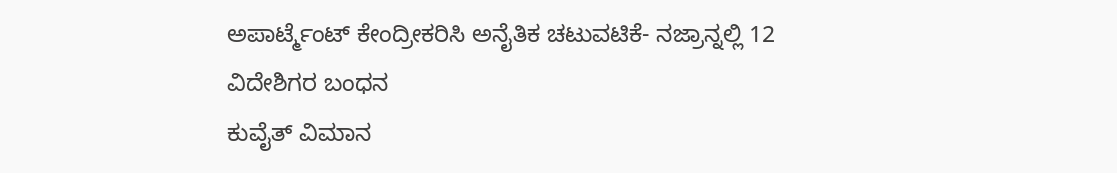ಅಪಾರ್ಟ್ಮೆಂಟ್ ಕೇಂದ್ರೀಕರಿಸಿ ಅನೈತಿಕ ಚಟುವಟಿಕೆ- ನಜ್ರಾನ್ನಲ್ಲಿ 12 ವಿದೇಶಿಗರ ಬಂಧನ
ಕುವೈತ್ ವಿಮಾನ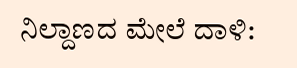ನಿಲ್ದಾಣದ ಮೇಲೆ ದಾಳಿ: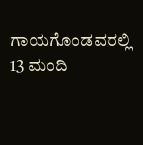ಗಾಯಗೊಂಡವರಲ್ಲಿ 13 ಮಂದಿ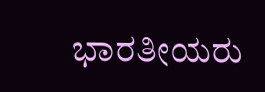ಭಾರತೀಯರು